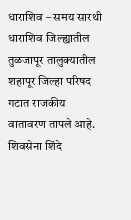धाराशिव – समय सारथी
धाराशिव जिल्ह्यातील तुळजापूर तालुक्यातील शहापूर जिल्हा परिषद गटात राजकीय वातावरण तापले आहे. शिवसेना शिंदे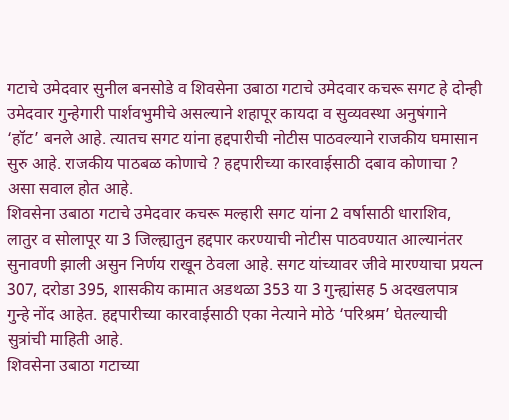गटाचे उमेदवार सुनील बनसोडे व शिवसेना उबाठा गटाचे उमेदवार कचरू सगट हे दोन्ही उमेदवार गुन्हेगारी पार्शवभुमीचे असल्याने शहापूर कायदा व सुव्यवस्था अनुषंगाने ‘हॉट’ बनले आहे. त्यातच सगट यांना हद्दपारीची नोटीस पाठवल्याने राजकीय घमासान सुरु आहे. राजकीय पाठबळ कोणाचे ? हद्दपारीच्या कारवाईसाठी दबाव कोणाचा ? असा सवाल होत आहे.
शिवसेना उबाठा गटाचे उमेदवार कचरू मल्हारी सगट यांना 2 वर्षासाठी धाराशिव, लातुर व सोलापूर या 3 जिल्ह्यातुन हद्दपार करण्याची नोटीस पाठवण्यात आल्यानंतर सुनावणी झाली असुन निर्णय राखून ठेवला आहे. सगट यांच्यावर जीवे मारण्याचा प्रयत्न 307, दरोडा 395, शासकीय कामात अडथळा 353 या 3 गुन्ह्यांसह 5 अदखलपात्र गुन्हे नोंद आहेत. हद्दपारीच्या कारवाईसाठी एका नेत्याने मोठे ‘परिश्रम’ घेतल्याची सुत्रांची माहिती आहे.
शिवसेना उबाठा गटाच्या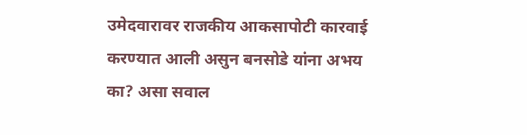उमेदवारावर राजकीय आकसापोटी कारवाई करण्यात आली असुन बनसोडे यांना अभय का? असा सवाल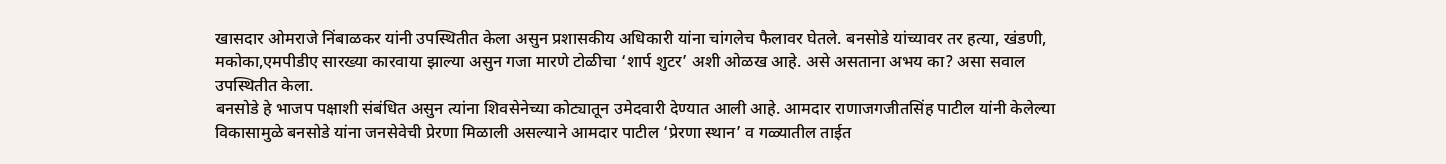खासदार ओमराजे निंबाळकर यांनी उपस्थितीत केला असुन प्रशासकीय अधिकारी यांना चांगलेच फैलावर घेतले. बनसोडे यांच्यावर तर हत्या, खंडणी, मकोका,एमपीडीए सारख्या कारवाया झाल्या असुन गजा मारणे टोळीचा ‘शार्प शुटर’ अशी ओळख आहे. असे असताना अभय का? असा सवाल उपस्थितीत केला.
बनसोडे हे भाजप पक्षाशी संबंधित असुन त्यांना शिवसेनेच्या कोट्यातून उमेदवारी देण्यात आली आहे. आमदार राणाजगजीतसिंह पाटील यांनी केलेल्या विकासामुळे बनसोडे यांना जनसेवेची प्रेरणा मिळाली असल्याने आमदार पाटील ‘प्रेरणा स्थान’ व गळ्यातील ताईत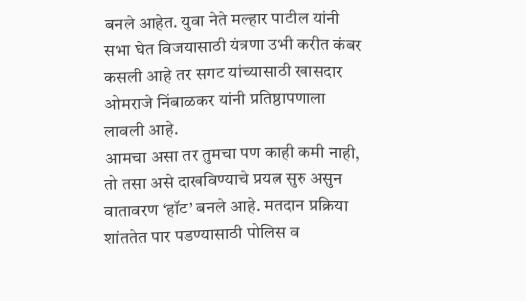बनले आहेत. युवा नेते मल्हार पाटील यांनी सभा घेत विजयासाठी यंत्रणा उभी करीत कंबर कसली आहे तर सगट यांच्यासाठी खासदार ओमराजे निंबाळकर यांनी प्रतिष्ठापणाला लावली आहे.
आमचा असा तर तुमचा पण काही कमी नाही, तो तसा असे दाखविण्याचे प्रयत्न सुरु असुन वातावरण ‘हॉट’ बनले आहे. मतदान प्रक्रिया शांततेत पार पडण्यासाठी पोलिस व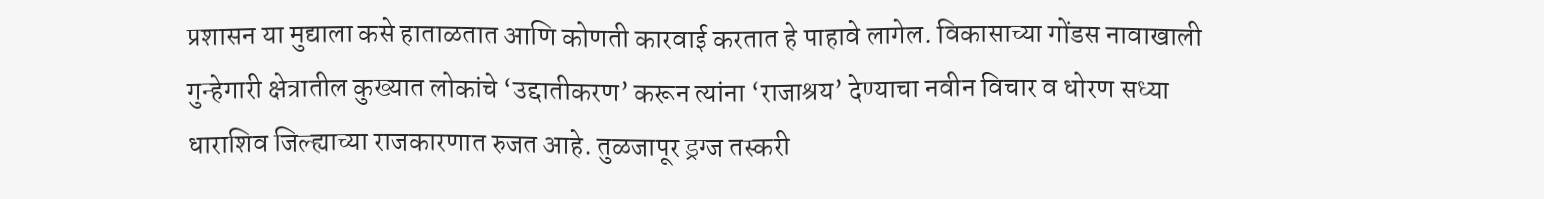प्रशासन या मुद्याला कसे हाताळतात आणि कोणती कारवाई करतात हे पाहावे लागेल. विकासाच्या गोंडस नावाखाली गुन्हेगारी क्षेत्रातील कुख्यात लोकांचे ‘उद्दातीकरण’ करून त्यांना ‘राजाश्रय’ देण्याचा नवीन विचार व धोरण सध्या धाराशिव जिल्ह्याच्या राजकारणात रुजत आहे. तुळजापूर ड्रग्ज तस्करी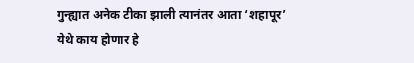गुन्ह्यात अनेक टीका झाली त्यानंतर आता ‘शहापूर’ येथे काय होणार हे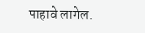पाहावे लागेल.